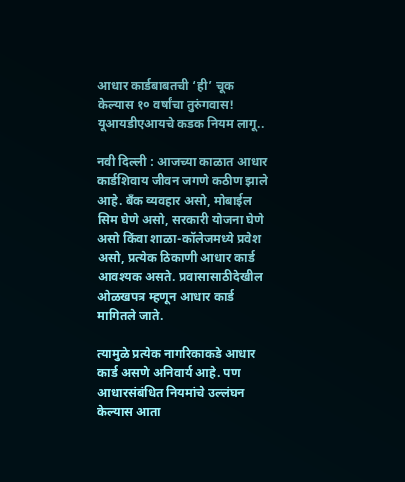आधार कार्डबाबतची ‘ही’ चूक केल्यास १० वर्षांचा तुरुंगवास! यूआयडीएआयचे कडक नियम लागू..

नवी दिल्ली : आजच्या काळात आधार कार्डशिवाय जीवन जगणे कठीण झाले आहे. बँक व्यवहार असो, मोबाईल सिम घेणे असो, सरकारी योजना घेणे असो किंवा शाळा-कॉलेजमध्ये प्रवेश असो, प्रत्येक ठिकाणी आधार कार्ड आवश्यक असते. प्रवासासाठीदेखील ओळखपत्र म्हणून आधार कार्ड मागितले जाते.

त्यामुळे प्रत्येक नागरिकाकडे आधार कार्ड असणे अनिवार्य आहे. पण आधारसंबंधित नियमांचे उल्लंघन केल्यास आता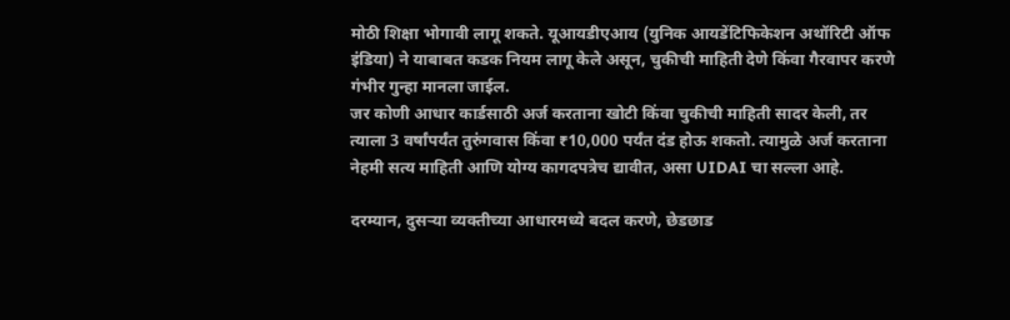मोठी शिक्षा भोगावी लागू शकते. यूआयडीएआय (युनिक आयडेंटिफिकेशन अथॉरिटी ऑफ इंडिया) ने याबाबत कडक नियम लागू केले असून, चुकीची माहिती देणे किंवा गैरवापर करणे गंभीर गुन्हा मानला जाईल.
जर कोणी आधार कार्डसाठी अर्ज करताना खोटी किंवा चुकीची माहिती सादर केली, तर त्याला 3 वर्षांपर्यंत तुरुंगवास किंवा ₹10,000 पर्यंत दंड होऊ शकतो. त्यामुळे अर्ज करताना नेहमी सत्य माहिती आणि योग्य कागदपत्रेच द्यावीत, असा UIDAI चा सल्ला आहे.

दरम्यान, दुसऱ्या व्यक्तीच्या आधारमध्ये बदल करणे, छेडछाड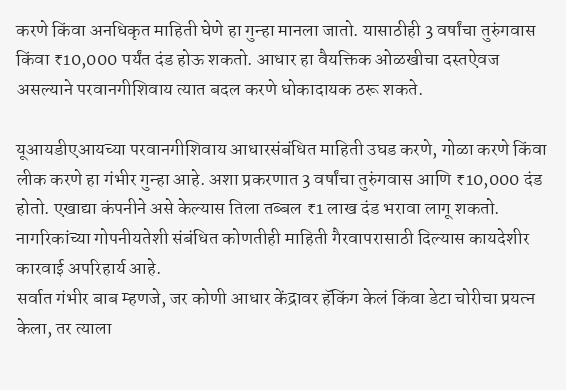करणे किंवा अनधिकृत माहिती घेणे हा गुन्हा मानला जातो. यासाठीही 3 वर्षांचा तुरुंगवास किंवा ₹10,000 पर्यंत दंड होऊ शकतो. आधार हा वैयक्तिक ओळखीचा दस्तऐवज असल्याने परवानगीशिवाय त्यात बदल करणे धोकादायक ठरू शकते.

यूआयडीएआयच्या परवानगीशिवाय आधारसंबंधित माहिती उघड करणे, गोळा करणे किंवा लीक करणे हा गंभीर गुन्हा आहे. अशा प्रकरणात 3 वर्षांचा तुरुंगवास आणि ₹10,000 दंड होतो. एखाद्या कंपनीने असे केल्यास तिला तब्बल ₹1 लाख दंड भरावा लागू शकतो. नागरिकांच्या गोपनीयतेशी संबंधित कोणतीही माहिती गैरवापरासाठी दिल्यास कायदेशीर कारवाई अपरिहार्य आहे.
सर्वात गंभीर बाब म्हणजे, जर कोणी आधार केंद्रावर हॅकिंग केलं किंवा डेटा चोरीचा प्रयत्न केला, तर त्याला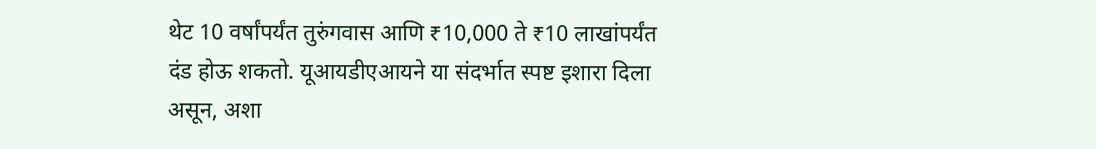थेट 10 वर्षांपर्यंत तुरुंगवास आणि ₹10,000 ते ₹10 लाखांपर्यंत दंड होऊ शकतो. यूआयडीएआयने या संदर्भात स्पष्ट इशारा दिला असून, अशा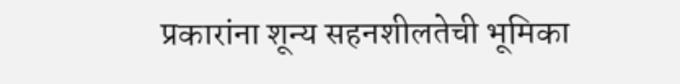प्रकारांना शून्य सहनशीलतेची भूमिका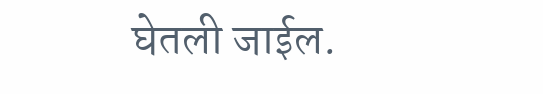घेतली जाईल.